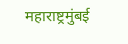महाराष्ट्रमुंबई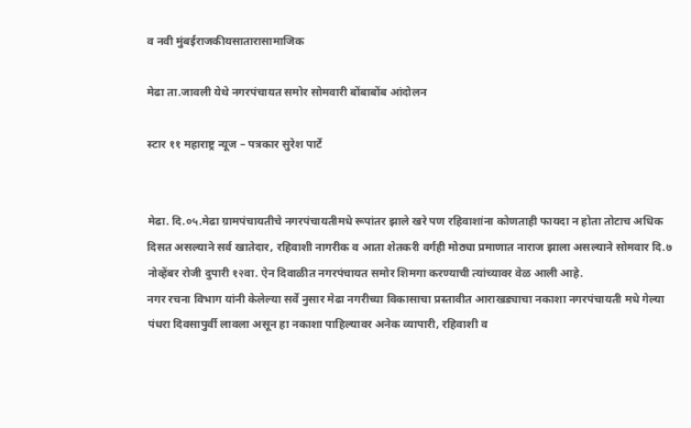व नवी मुंबईराजकीयसातारासामाजिक

मेढा ता.जावली येथे नगरपंचायत समोर सोमवारी बोंबाबोंब आंदोलन

स्टार ११ महाराष्ट्र न्यूज – पत्रकार सुरेश पार्टे


मेढा. दि.०५.मेढा ग्रामपंचायतीचे नगरपंचायतीमधे रूपांतर झाले खरे पण रहिवाशांना कोणताही फायदा न होता तोटाच अधिक दिसत असल्याने सर्व खातेदार, रहिवाशी नागरीक व आता शेतकरी वर्गही मोठ्या प्रमाणात नाराज झाला असल्याने सोमवार दि.७ नोव्हेंबर रोजी दुपारी १२वा. ऐन दिवाळीत नगरपंचायत समोर शिमगा करण्याची त्यांच्यावर वेळ आली आहे.
नगर रचना विभाग यांनी केलेल्या सर्वे नुसार मेढा नगरीच्या विकासाचा प्रस्तावीत आराखड्याचा नकाशा नगरपंचायती मधे गेल्या पंधरा दिवसापुर्वी लावला असून हा नकाशा पाहिल्यावर अनेक व्यापारी, रहिवाशी व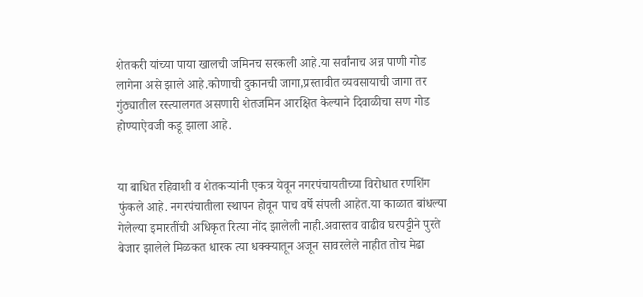शेतकरी यांच्या पाया खालची जमिनच सरकली आहे.या सर्वांनाच अन्न पाणी गोड लागेना असे झाले आहे.कोणाची दुकानची जागा,प्रस्तावीत व्यवसायाची जागा तर गुंठ्यातील रस्त्यालगत असणारी शेतजमिन आरक्षित केल्याने दिवाळीचा सण गोड होण्याऐवजी कडू झाला आहे.


या बाधित रहिवाशी व शेतकर्‍यांनी एकत्र येवून नगरपंचायतीच्या विरोधात रणशिंग फुंकले आहे. नगरपंचातीला स्थापन होवून पाच वर्षे संपली आहेत.या काळात बांधल्या गेलेल्या इमारतींची अधिकृत रित्या नोंद झालेली नाही.अवास्तव वाढीव घरपट्टीने पुरते बेजार झालेले मिळकत धारक त्या धक्क्यातून अजून सावरलेले नाहीत तोच मेढा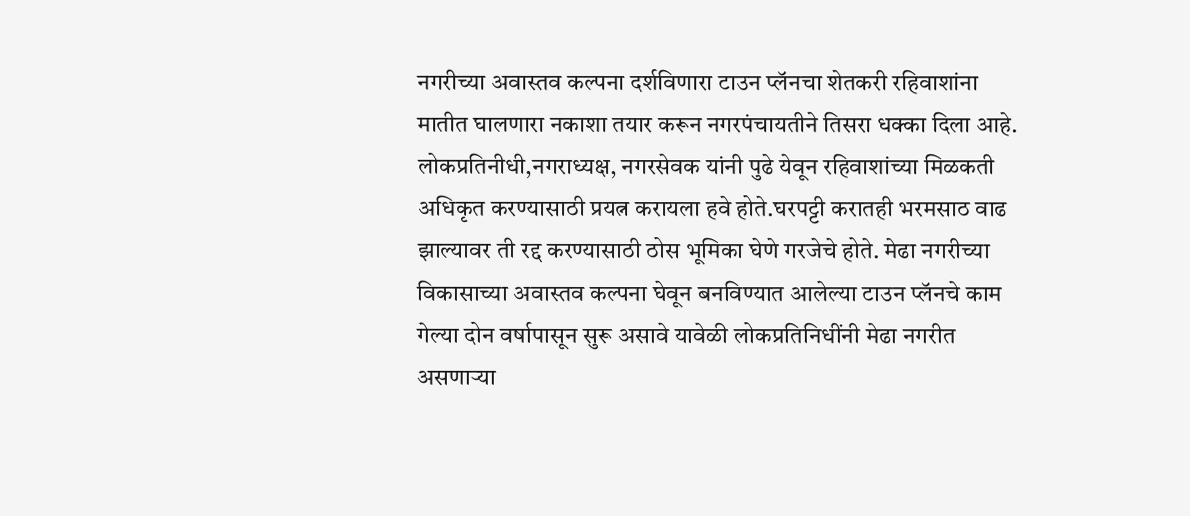नगरीच्या अवास्तव कल्पना दर्शविणारा टाउन प्लॅनचा शेतकरी रहिवाशांना मातीत घालणारा नकाशा तयार करून नगरपंचायतीने तिसरा धक्का दिला आहे.
लोकप्रतिनीधी,नगराध्यक्ष, नगरसेवक यांनी पुढे येवून रहिवाशांच्या मिळकती अधिकृत करण्यासाठी प्रयत्न करायला हवे होते.घरपट्टी करातही भरमसाठ वाढ झाल्यावर ती रद्द करण्यासाठी ठोस भूमिका घेणे गरजेचे होते. मेढा नगरीच्या विकासाच्या अवास्तव कल्पना घेवून बनविण्यात आलेल्या टाउन प्लॅनचे काम गेल्या दोन वर्षापासून सुरू असावे यावेळी लोकप्रतिनिधींनी मेढा नगरीत असणार्‍या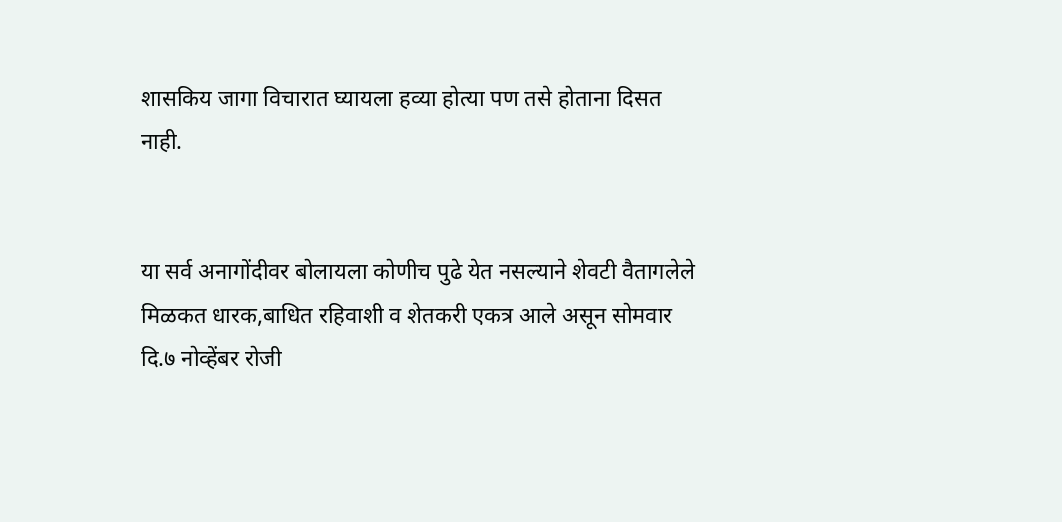शासकिय जागा विचारात घ्यायला हव्या होत्या पण तसे होताना दिसत नाही.


या सर्व अनागोंदीवर बोलायला कोणीच पुढे येत नसल्याने शेवटी वैतागलेले मिळकत धारक,बाधित रहिवाशी व शेतकरी एकत्र आले असून सोमवार दि.७ नोव्हेंबर रोजी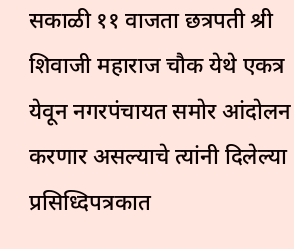सकाळी ११ वाजता छत्रपती श्री शिवाजी महाराज चौक येथे एकत्र येवून नगरपंचायत समोर आंदोलन करणार असल्याचे त्यांनी दिलेल्या प्रसिध्दिपत्रकात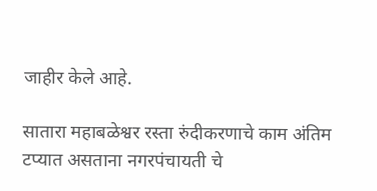जाहीर केले आहे.

सातारा महाबळेश्वर रस्ता रुंदीकरणाचे काम अंतिम टप्यात असताना नगरपंचायती चे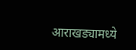आराखड्यामध्ये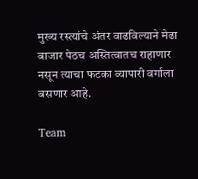मुख्य रस्त्यांचे अंतर वाढविल्याने मेढा बाजार पेठच अस्तित्वातच राहाणार नसून त्याचा फटका व्यापारी वर्गाला बसणार आहे.

Team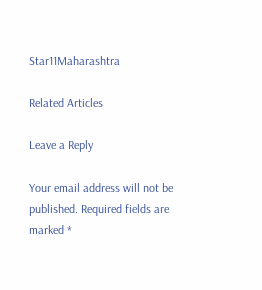Star11Maharashtra

Related Articles

Leave a Reply

Your email address will not be published. Required fields are marked *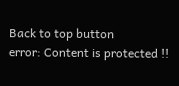Back to top button
error: Content is protected !!